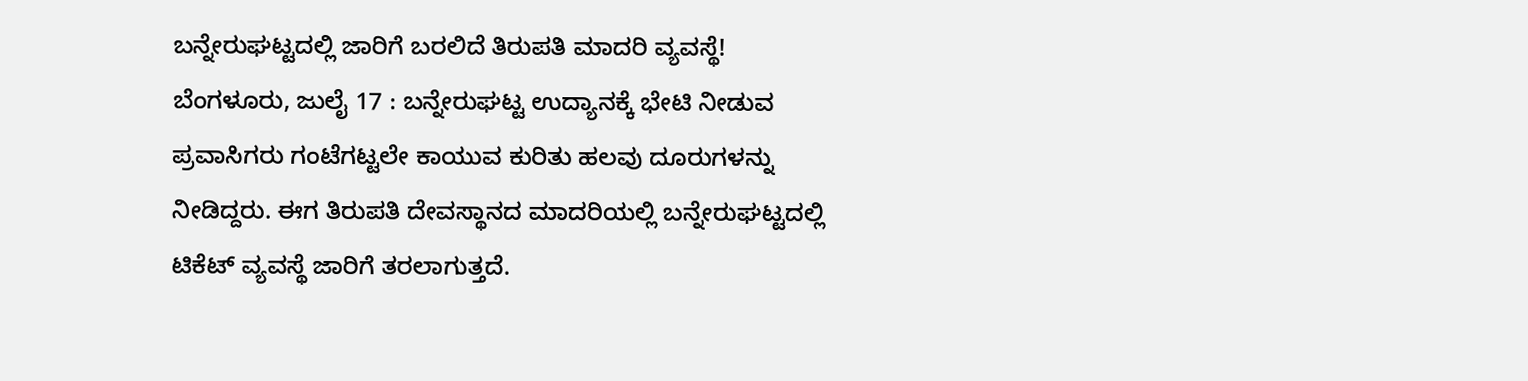ಬನ್ನೇರುಘಟ್ಟದಲ್ಲಿ ಜಾರಿಗೆ ಬರಲಿದೆ ತಿರುಪತಿ ಮಾದರಿ ವ್ಯವಸ್ಥೆ!
ಬೆಂಗಳೂರು, ಜುಲೈ 17 : ಬನ್ನೇರುಘಟ್ಟ ಉದ್ಯಾನಕ್ಕೆ ಭೇಟಿ ನೀಡುವ ಪ್ರವಾಸಿಗರು ಗಂಟೆಗಟ್ಟಲೇ ಕಾಯುವ ಕುರಿತು ಹಲವು ದೂರುಗಳನ್ನು ನೀಡಿದ್ದರು. ಈಗ ತಿರುಪತಿ ದೇವಸ್ಥಾನದ ಮಾದರಿಯಲ್ಲಿ ಬನ್ನೇರುಘಟ್ಟದಲ್ಲಿ ಟಿಕೆಟ್ ವ್ಯವಸ್ಥೆ ಜಾರಿಗೆ ತರಲಾಗುತ್ತದೆ.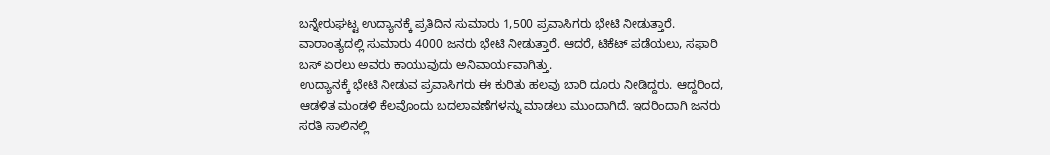ಬನ್ನೇರುಘಟ್ಟ ಉದ್ಯಾನಕ್ಕೆ ಪ್ರತಿದಿನ ಸುಮಾರು 1,500 ಪ್ರವಾಸಿಗರು ಭೇಟಿ ನೀಡುತ್ತಾರೆ. ವಾರಾಂತ್ಯದಲ್ಲಿ ಸುಮಾರು 4000 ಜನರು ಭೇಟಿ ನೀಡುತ್ತಾರೆ. ಆದರೆ, ಟಿಕೆಟ್ ಪಡೆಯಲು, ಸಫಾರಿ ಬಸ್ ಏರಲು ಅವರು ಕಾಯುವುದು ಅನಿವಾರ್ಯವಾಗಿತ್ತು.
ಉದ್ಯಾನಕ್ಕೆ ಭೇಟಿ ನೀಡುವ ಪ್ರವಾಸಿಗರು ಈ ಕುರಿತು ಹಲವು ಬಾರಿ ದೂರು ನೀಡಿದ್ದರು. ಆದ್ದರಿಂದ, ಆಡಳಿತ ಮಂಡಳಿ ಕೆಲವೊಂದು ಬದಲಾವಣೆಗಳನ್ನು ಮಾಡಲು ಮುಂದಾಗಿದೆ. ಇದರಿಂದಾಗಿ ಜನರು ಸರತಿ ಸಾಲಿನಲ್ಲಿ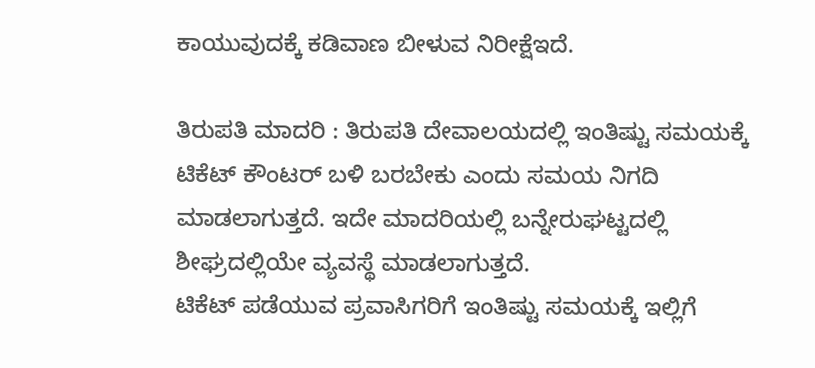ಕಾಯುವುದಕ್ಕೆ ಕಡಿವಾಣ ಬೀಳುವ ನಿರೀಕ್ಷೆಇದೆ.

ತಿರುಪತಿ ಮಾದರಿ : ತಿರುಪತಿ ದೇವಾಲಯದಲ್ಲಿ ಇಂತಿಷ್ಟು ಸಮಯಕ್ಕೆ ಟಿಕೆಟ್ ಕೌಂಟರ್ ಬಳಿ ಬರಬೇಕು ಎಂದು ಸಮಯ ನಿಗದಿ ಮಾಡಲಾಗುತ್ತದೆ. ಇದೇ ಮಾದರಿಯಲ್ಲಿ ಬನ್ನೇರುಘಟ್ಟದಲ್ಲಿ ಶೀಘ್ರದಲ್ಲಿಯೇ ವ್ಯವಸ್ಥೆ ಮಾಡಲಾಗುತ್ತದೆ.
ಟಿಕೆಟ್ ಪಡೆಯುವ ಪ್ರವಾಸಿಗರಿಗೆ ಇಂತಿಷ್ಟು ಸಮಯಕ್ಕೆ ಇಲ್ಲಿಗೆ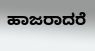ಹಾಜರಾದರೆ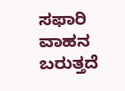ಸಫಾರಿ ವಾಹನ ಬರುತ್ತದೆ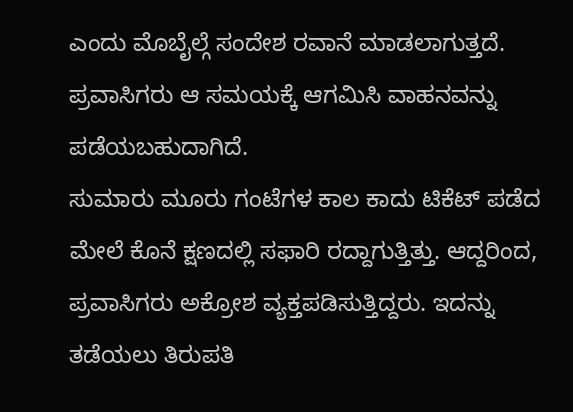ಎಂದು ಮೊಬೈಲ್ಗೆ ಸಂದೇಶ ರವಾನೆ ಮಾಡಲಾಗುತ್ತದೆ. ಪ್ರವಾಸಿಗರು ಆ ಸಮಯಕ್ಕೆ ಆಗಮಿಸಿ ವಾಹನವನ್ನು ಪಡೆಯಬಹುದಾಗಿದೆ.
ಸುಮಾರು ಮೂರು ಗಂಟೆಗಳ ಕಾಲ ಕಾದು ಟಿಕೆಟ್ ಪಡೆದ ಮೇಲೆ ಕೊನೆ ಕ್ಷಣದಲ್ಲಿ ಸಫಾರಿ ರದ್ದಾಗುತ್ತಿತ್ತು. ಆದ್ದರಿಂದ, ಪ್ರವಾಸಿಗರು ಅಕ್ರೋಶ ವ್ಯಕ್ತಪಡಿಸುತ್ತಿದ್ದರು. ಇದನ್ನು ತಡೆಯಲು ತಿರುಪತಿ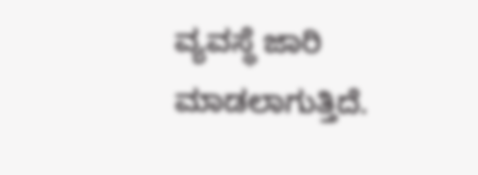ವ್ಯವಸ್ಥೆ ಜಾರಿ ಮಾಡಲಾಗುತ್ತಿದೆ.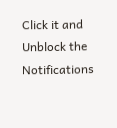Click it and Unblock the Notifications